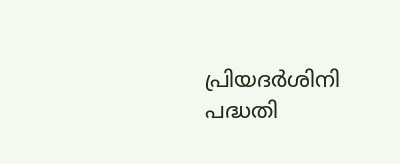പ്രിയദർശിനി പദ്ധതി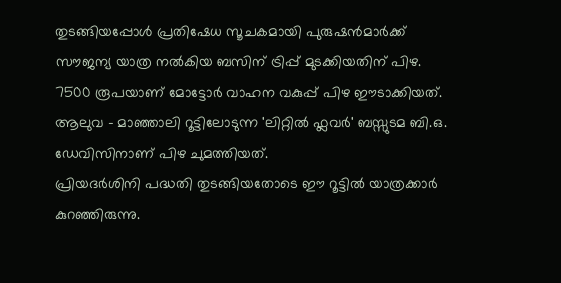തുടങ്ങിയപ്പോൾ പ്രതിഷേധ സൂചകമായി പുരുഷൻമാർക്ക് സൗജന്യ യാത്ര നൽകിയ ബസിന് ട്രിപ്പ് മുടക്കിയതിന് പിഴ. 7500 രൂപയാണ് മോട്ടോർ വാഹന വകുപ്പ് പിഴ ഈടാക്കിയത്. ആലുവ - മാഞ്ഞാലി റൂട്ടിലോടുന്ന 'ലിറ്റിൽ ഫ്ലവർ' ബസ്സുടമ ബി.ഒ. ഡേവിസിനാണ് പിഴ ചുമത്തിയത്.
പ്രിയദർശിനി പദ്ധതി തുടങ്ങിയതോടെ ഈ റൂട്ടിൽ യാത്രക്കാർ കുറഞ്ഞിരുന്നു.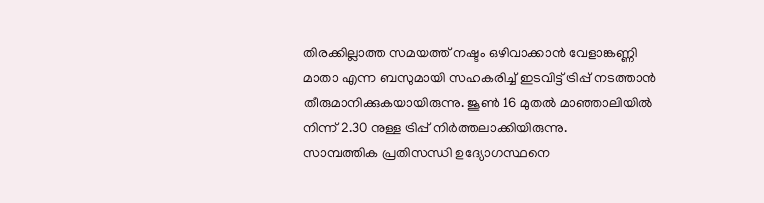തിരക്കില്ലാത്ത സമയത്ത് നഷ്ടം ഒഴിവാക്കാൻ വേളാങ്കണ്ണി മാതാ എന്ന ബസുമായി സഹകരിച്ച് ഇടവിട്ട് ട്രിപ്പ് നടത്താൻ തീരുമാനിക്കുകയായിരുന്നു. ജൂൺ 16 മുതൽ മാഞ്ഞാലിയിൽ നിന്ന് 2.30 നുള്ള ട്രിപ്പ് നിർത്തലാക്കിയിരുന്നു.
സാമ്പത്തിക പ്രതിസന്ധി ഉദ്യോഗസ്ഥനെ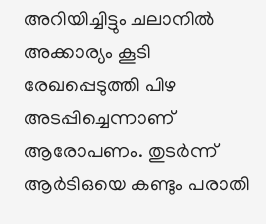അറിയിച്ചിട്ടും ചലാനിൽ അക്കാര്യം കൂടി രേഖപ്പെടുത്തി പിഴ അടപ്പിച്ചെന്നാണ് ആരോപണം. തുടർന്ന് ആർടിഒയെ കണ്ടും പരാതി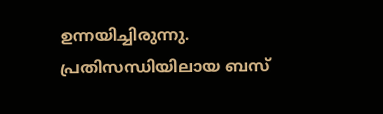ഉന്നയിച്ചിരുന്നു. പ്രതിസന്ധിയിലായ ബസ്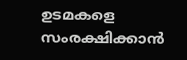ഉടമകളെ സംരക്ഷിക്കാൻ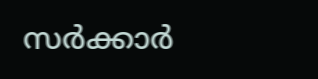സർക്കാർ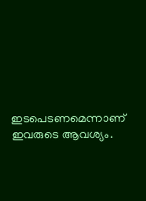ഇടപെടണമെന്നാണ് ഇവരുടെ ആവശ്യം.